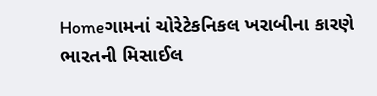Homeગામનાં ચોરેટેકનિકલ ખરાબીના કારણે ભારતની મિસાઈલ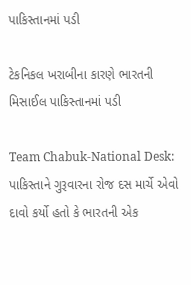પાકિસ્તાનમાં પડી

ટેકનિકલ ખરાબીના કારણે ભારતની મિસાઈલ પાકિસ્તાનમાં પડી

Team Chabuk-National Desk: પાકિસ્તાને ગુરૂવારના રોજ દસ માર્ચે એવો દાવો કર્યો હતો કે ભારતની એક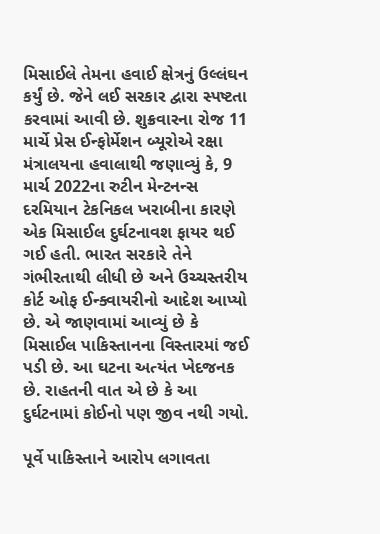મિસાઈલે તેમના હવાઈ ક્ષેત્રનું ઉલ્લંઘન કર્યું છે. જેને લઈ સરકાર દ્વારા સ્પષ્ટતા કરવામાં આવી છે. શુક્રવારના રોજ 11 માર્ચે પ્રેસ ઈન્ફોર્મેશન બ્યૂરોએ રક્ષા મંત્રાલયના હવાલાથી જણાવ્યું કે, 9 માર્ચ 2022ના રુટીન મેન્ટનન્સ દરમિયાન ટેકનિકલ ખરાબીના કારણે એક મિસાઈલ દુર્ઘટનાવશ ફાયર થઈ ગઈ હતી. ભારત સરકારે તેને ગંભીરતાથી લીધી છે અને ઉચ્ચસ્તરીય કોર્ટ ઓફ ઈન્ક્વાયરીનો આદેશ આપ્યો છે. એ જાણવામાં આવ્યું છે કે મિસાઈલ પાકિસ્તાનના વિસ્તારમાં જઈ પડી છે. આ ઘટના અત્યંત ખેદજનક છે. રાહતની વાત એ છે કે આ દુર્ઘટનામાં કોઈનો પણ જીવ નથી ગયો.

પૂર્વે પાકિસ્તાને આરોપ લગાવતા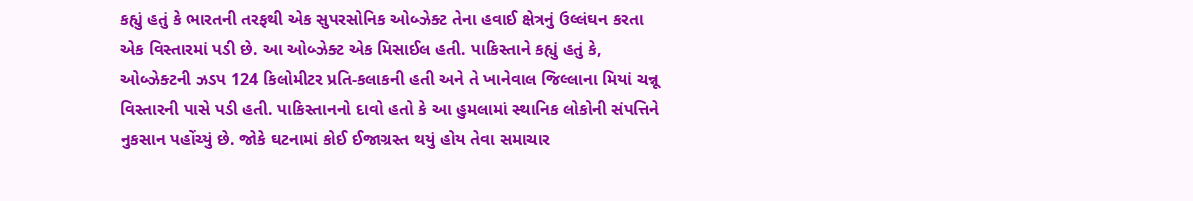કહ્યું હતું કે ભારતની તરફથી એક સુપરસોનિક ઓબ્ઝેક્ટ તેના હવાઈ ક્ષેત્રનું ઉલ્લંઘન કરતા એક વિસ્તારમાં પડી છે. આ ઓબ્ઝેક્ટ એક મિસાઈલ હતી. પાકિસ્તાને કહ્યું હતું કે, ઓબ્ઝેક્ટની ઝડપ 124 કિલોમીટર પ્રતિ-કલાકની હતી અને તે ખાનેવાલ જિલ્લાના મિયાં ચન્નૂ વિસ્તારની પાસે પડી હતી. પાકિસ્તાનનો દાવો હતો કે આ હુમલામાં સ્થાનિક લોકોની સંપત્તિને નુકસાન પહોંચ્યું છે. જોકે ઘટનામાં કોઈ ઈજાગ્રસ્ત થયું હોય તેવા સમાચાર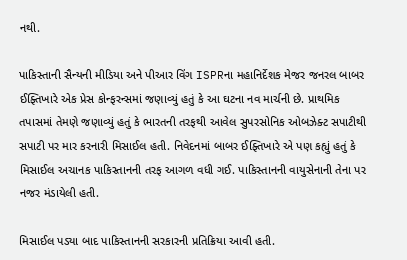નથી.

પાકિસ્તાની સૈન્યની મીડિયા અને પીઆર વિંગ ISPRના મહાનિર્દેશક મેજર જનરલ બાબર ઈફ્તિખારે એક પ્રેસ કોન્ફરન્સમાં જણાવ્યું હતું કે આ ઘટના નવ માર્ચની છે. પ્રાથમિક તપાસમાં તેમણે જણાવ્યું હતું કે ભારતની તરફથી આવેલ સુપરસોનિક ઓબઝેક્ટ સપાટીથી સપાટી પર માર કરનારી મિસાઈલ હતી. નિવેદનમાં બાબર ઈફ્તિખારે એ પણ કહ્યું હતું કે મિસાઈલ અચાનક પાકિસ્તાનની તરફ આગળ વધી ગઈ. પાકિસ્તાનની વાયુસેનાની તેના પર નજર મંડાયેલી હતી.

મિસાઈલ પડ્યા બાદ પાકિસ્તાનની સરકારની પ્રતિક્રિયા આવી હતી.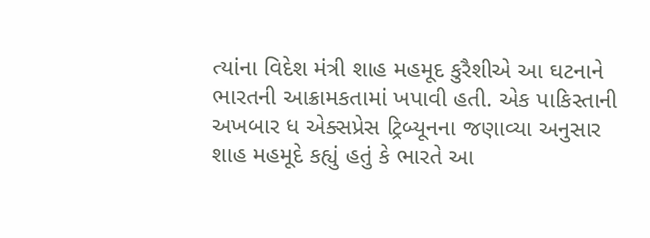ત્યાંના વિદેશ મંત્રી શાહ મહમૂદ કુરૈશીએ આ ઘટનાને ભારતની આક્રામકતામાં ખપાવી હતી. એક પાકિસ્તાની અખબાર ધ એક્સપ્રેસ ટ્રિબ્યૂનના જણાવ્યા અનુસાર શાહ મહમૂદે કહ્યું હતું કે ભારતે આ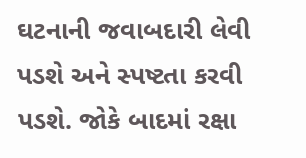ઘટનાની જવાબદારી લેવી પડશે અને સ્પષ્ટતા કરવી પડશે. જોકે બાદમાં રક્ષા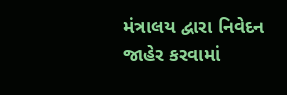મંત્રાલય દ્વારા નિવેદન જાહેર કરવામાં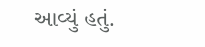આવ્યું હતું.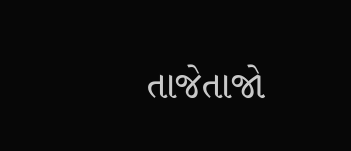તાજેતાજો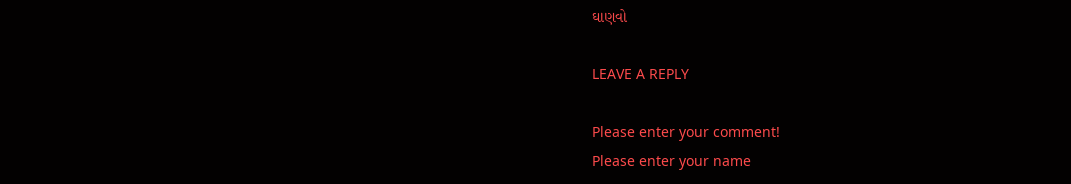ઘાણવો

LEAVE A REPLY

Please enter your comment!
Please enter your name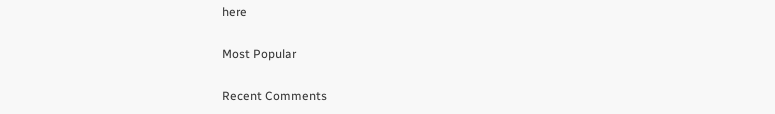here

Most Popular

Recent Comments